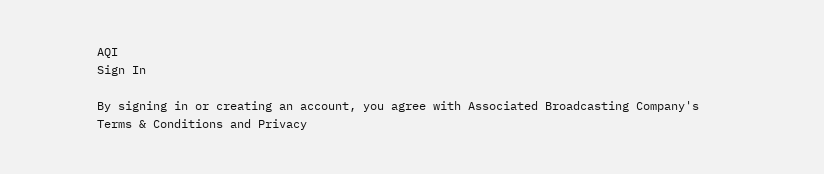AQI
Sign In

By signing in or creating an account, you agree with Associated Broadcasting Company's Terms & Conditions and Privacy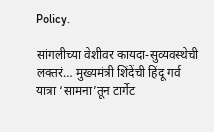Policy.

सांगलीच्या वेशीवर कायदा-सुव्यवस्थेची लक्तरं… मुख्यमंत्री शिंदेंची हिंदू गर्व यात्रा ‘सामना’तून टार्गेट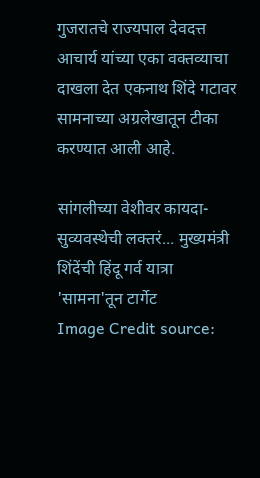गुजरातचे राज्यपाल देवदत्त आचार्य यांच्या एका वक्तव्याचा दाखला देत एकनाथ शिंदे गटावर सामनाच्या अग्रलेखातून टीका करण्यात आली आहे.

सांगलीच्या वेशीवर कायदा-सुव्यवस्थेची लक्तरं... मुख्यमंत्री शिंदेंची हिंदू गर्व यात्रा 'सामना'तून टार्गेट
Image Credit source: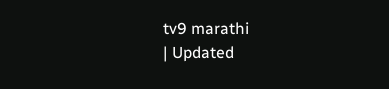tv9 marathi
| Updated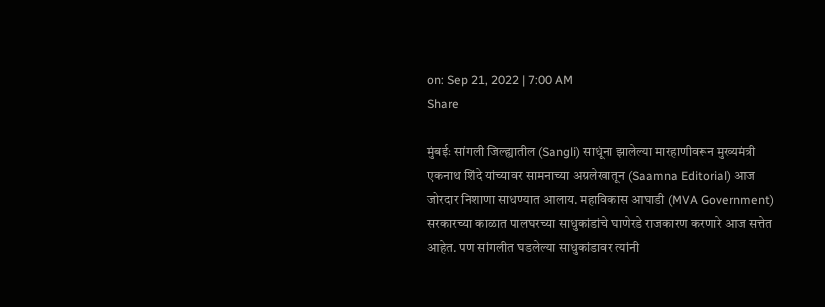on: Sep 21, 2022 | 7:00 AM
Share

मुंबईः सांगली जिल्ह्यातील (Sangli) साधूंना झालेल्या मारहाणीवरून मुख्यमंत्री एकनाथ शिंदे यांच्यावर सामनाच्या अग्रलेखातून (Saamna Editorial) आज जोरदार निशाणा साधण्यात आलाय. महाविकास आघाडी (MVA Government) सरकारच्या काळात पालघरच्या साधुकांडांचे घाणेरडे राजकारण करणारे आज सत्तेत आहेत. पण सांगलीत घडलेल्या साधुकांडावर त्यांनी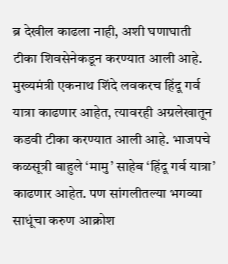ब्र देखील काढला नाही, अशी घणाघाती टीका शिवसेनेकडून करण्यात आली आहे. मुख्यमंत्री एकनाथ शिंदे लवकरच हिंदू गर्व यात्रा काढणार आहेत, त्यावरही अग्रलेखातून कडवी टीका करण्यात आली आहे. भाजपचे कळसूत्री बाहुले ‘मामु’ साहेब ‘हिंदू गर्व यात्रा’ काढणार आहेत. पण सांगलीतल्या भगव्या साधूंचा करुण आक्रोश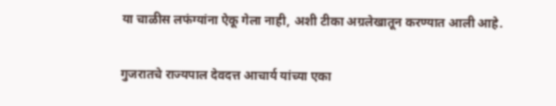या चाळीस लफंग्यांना ऐकू गेला नाही, अशी टीका अग्रलेखातून करण्यात आली आहे.

गुजरातचे राज्यपाल देवदत्त आचार्य यांच्या एका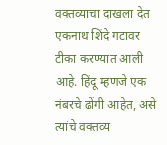वक्तव्याचा दाखला देत एकनाथ शिंदे गटावर टीका करण्यात आली आहे. हिंदू म्हणजे एक नंबरचे ढोंगी आहेत, असे त्यांचे वक्तव्य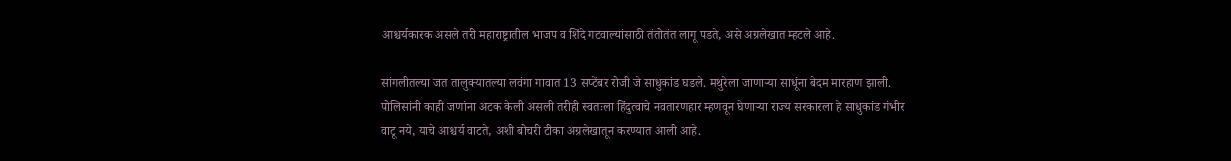आश्चर्यकारक असले तरी महाराष्ट्रातील भाजप व शिंदे गटवाल्यांसाठी तंतोतंत लागू पडते, असे अग्रलेखात म्हटले आहे.

सांगलीतल्या जत तालुक्यातल्या लवंगा गावात 13 सप्टेंबर रोजी जे साधुकांड घडले. मथुरेला जाणाऱ्या साधूंना बेदम मारहाण झाली. पोलिसांनी काही जणांना अटक केली असली तरीही स्वतःला हिंदुत्वाचे नवतारणहार म्हणवून घेणाऱ्या राज्य सरकारला हे साधुकांड गंभीर वाटू नये, याचे आश्चर्य वाटते, अशी बोचरी टीका अग्रलेखातून करण्यात आली आहे.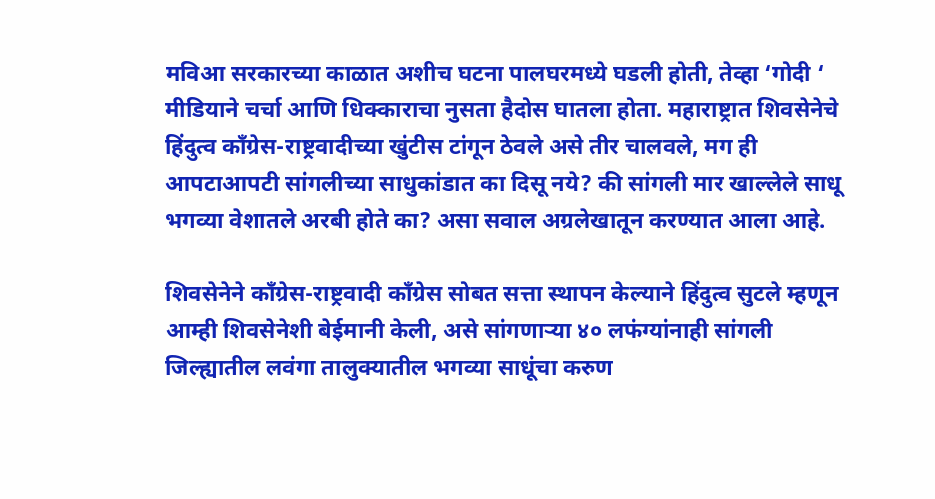मविआ सरकारच्या काळात अशीच घटना पालघरमध्ये घडली होती, तेव्हा ‘गोदी ‘ मीडियाने चर्चा आणि धिक्काराचा नुसता हैदोस घातला होता. महाराष्ट्रात शिवसेनेचे हिंदुत्व काँग्रेस-राष्ट्रवादीच्या खुंटीस टांगून ठेवले असे तीर चालवले, मग ही आपटाआपटी सांगलीच्या साधुकांडात का दिसू नये? की सांगली मार खाल्लेले साधू भगव्या वेशातले अरबी होते का? असा सवाल अग्रलेखातून करण्यात आला आहे.

शिवसेनेने काँग्रेस-राष्ट्रवादी काँग्रेस सोबत सत्ता स्थापन केल्याने हिंदुत्व सुटले म्हणून आम्ही शिवसेनेशी बेईमानी केली, असे सांगणाऱ्या ४० लफंग्यांनाही सांगली जिल्ह्यातील लवंगा तालुक्यातील भगव्या साधूंचा करुण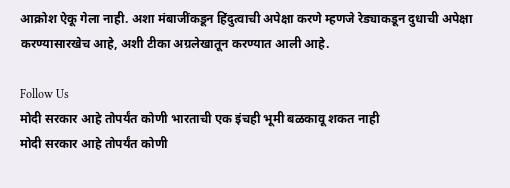आक्रोश ऐकू गेला नाही. अशा मंबाजींकडून हिंदुत्वाची अपेक्षा करणे म्हणजे रेड्याकडून दुधाची अपेक्षा करण्यासारखेच आहे, अशी टीका अग्रलेखातून करण्यात आली आहे.

Follow Us
मोदी सरकार आहे तोपर्यंत कोणी भारताची एक इंचही भूमी बळकावू शकत नाही
मोदी सरकार आहे तोपर्यंत कोणी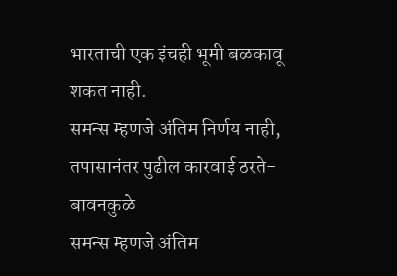भारताची एक इंचही भूमी बळकावू शकत नाही.
समन्स म्हणजे अंतिम निर्णय नाही, तपासानंतर पुढील कारवाई ठरते- बावनकुळे
समन्स म्हणजे अंतिम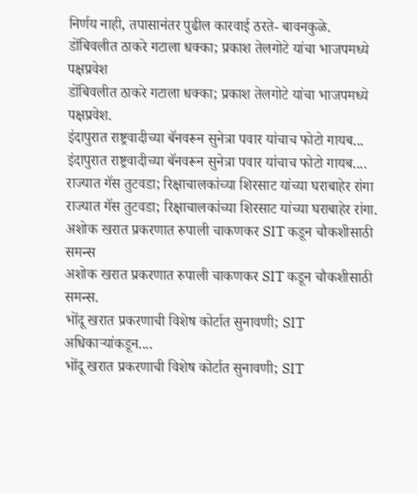निर्णय नाही, तपासानंतर पुढील कारवाई ठरते- बावनकुळे.
डोंबिवलीत ठाकरे गटाला धक्का; प्रकाश तेलगोटे यांचा भाजपमध्ये पक्षप्रवेश
डोंबिवलीत ठाकरे गटाला धक्का; प्रकाश तेलगोटे यांचा भाजपमध्ये पक्षप्रवेश.
इंदापुरात राष्ट्रवादीच्या बॅनवरून सुनेत्रा पवार यांचाच फोटो गायब...
इंदापुरात राष्ट्रवादीच्या बॅनवरून सुनेत्रा पवार यांचाच फोटो गायब....
राज्यात गॅस तुटवडा; रिक्षाचालकांच्या शिरसाट यांच्या घराबाहेर रांगा
राज्यात गॅस तुटवडा; रिक्षाचालकांच्या शिरसाट यांच्या घराबाहेर रांगा.
अशोक खरात प्रकरणात रुपाली चाकणकर SIT कडून चौकशीसाठी समन्स
अशोक खरात प्रकरणात रुपाली चाकणकर SIT कडून चौकशीसाठी समन्स.
भोंदू खरात प्रकरणाची विशेष कोर्टात सुनावणी; SIT अधिकाऱ्यांकडून....
भोंदू खरात प्रकरणाची विशेष कोर्टात सुनावणी; SIT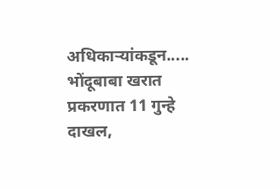अधिकाऱ्यांकडून.....
भोंदूबाबा खरात प्रकरणात 11 गुन्हे दाखल,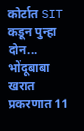कोर्टात SIT कडून पुन्हा दोन...
भोंदूबाबा खरात प्रकरणात 11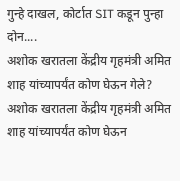गुन्हे दाखल, कोर्टात SIT कडून पुन्हा दोन....
अशोक खरातला केंद्रीय गृहमंत्री अमित शाह यांच्यापर्यंत कोण घेऊन गेले?
अशोक खरातला केंद्रीय गृहमंत्री अमित शाह यांच्यापर्यंत कोण घेऊन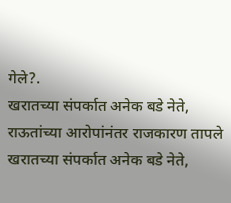गेले?.
खरातच्या संपर्कात अनेक बडे नेते, राऊतांच्या आरोपांनंतर राजकारण तापले
खरातच्या संपर्कात अनेक बडे नेते,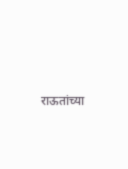राऊतांच्या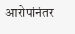आरोपांनंतर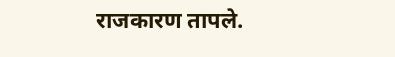राजकारण तापले.